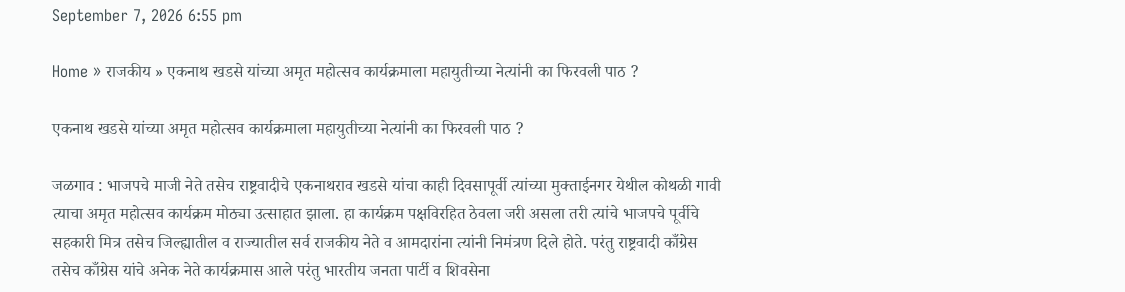September 7, 2026 6:55 pm

Home » राजकीय » एकनाथ खडसे यांच्या अमृत महोत्सव कार्यक्रमाला महायुतीच्या नेत्यांनी का फिरवली पाठ ?

एकनाथ खडसे यांच्या अमृत महोत्सव कार्यक्रमाला महायुतीच्या नेत्यांनी का फिरवली पाठ ?

जळगाव : भाजपचे माजी नेते तसेच राष्ट्रवादीचे एकनाथराव खडसे यांचा काही दिवसापूर्वी त्यांच्या मुक्ताईनगर येथील कोथळी गावी त्याचा अमृत महोत्सव कार्यक्रम मोठ्या उत्साहात झाला. हा कार्यक्रम पक्षविरहित ठेवला जरी असला तरी त्यांचे भाजपचे पूर्वीचे सहकारी मित्र तसेच जिल्ह्यातील व राज्यातील सर्व राजकीय नेते व आमदारांना त्यांनी निमंत्रण दिले होते. परंतु राष्ट्रवादी काँग्रेस तसेच काँग्रेस यांचे अनेक नेते कार्यक्रमास आले परंतु भारतीय जनता पार्टी व शिवसेना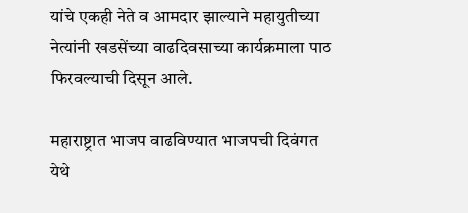यांचे एकही नेते व आमदार झाल्याने महायुतीच्या नेत्यांनी खडसेंच्या वाढदिवसाच्या कार्यक्रमाला पाठ फिरवल्याची दिसून आले.

महाराष्ट्रात भाजप वाढविण्यात भाजपची दिवंगत येथे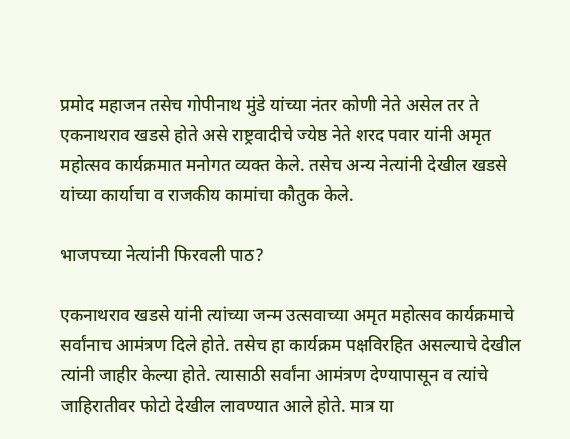प्रमोद महाजन तसेच गोपीनाथ मुंडे यांच्या नंतर कोणी नेते असेल तर ते एकनाथराव खडसे होते असे राष्ट्रवादीचे ज्येष्ठ नेते शरद पवार यांनी अमृत महोत्सव कार्यक्रमात मनोगत व्यक्त केले. तसेच अन्य नेत्यांनी देखील खडसे यांच्या कार्याचा व राजकीय कामांचा कौतुक केले.

भाजपच्या नेत्यांनी फिरवली पाठ?

एकनाथराव खडसे यांनी त्यांच्या जन्म उत्सवाच्या अमृत महोत्सव कार्यक्रमाचे सर्वांनाच आमंत्रण दिले होते. तसेच हा कार्यक्रम पक्षविरहित असल्याचे देखील त्यांनी जाहीर केल्या होते. त्यासाठी सर्वांना आमंत्रण देण्यापासून व त्यांचे जाहिरातीवर फोटो देखील लावण्यात आले होते. मात्र या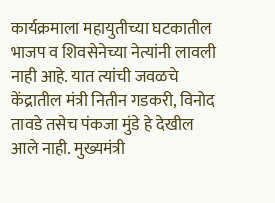कार्यक्रमाला महायुतीच्या घटकातील भाजप व शिवसेनेच्या नेत्यांनी लावली नाही आहे. यात त्यांची जवळचे केंद्रातील मंत्री नितीन गडकरी, विनोद तावडे तसेच पंकजा मुंडे हे देखील आले नाही. मुख्यमंत्री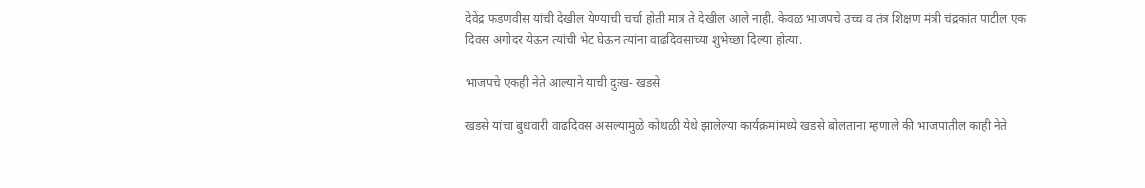देवेंद्र फडणवीस यांची देखील येण्याची चर्चा होती मात्र ते देखील आले नाही. केवळ भाजपचे उच्च व तंत्र शिक्षण मंत्री चंद्रकांत पाटील एक दिवस अगोदर येऊन त्यांची भेट घेऊन त्यांना वाढदिवसाच्या शुभेच्छा दिल्या होत्या.

भाजपचे एकही नेते आल्याने याची दुःख- खडसे

खडसे यांचा बुधवारी वाढदिवस असल्यामुळे कोथळी येथे झालेल्या कार्यक्रमांमध्ये खडसे बोलताना म्हणाले की भाजपातील काही नेते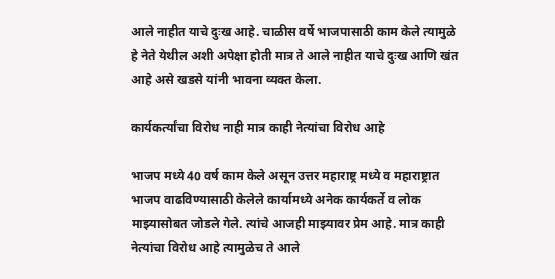आले नाहीत याचे दुःख आहे. चाळीस वर्षे भाजपासाठी काम केले त्यामुळे हे नेते येथील अशी अपेक्षा होती मात्र ते आले नाहीत याचे दुःख आणि खंत आहे असे खडसे यांनी भावना व्यक्त केला.

कार्यकर्त्यांचा विरोध नाही मात्र काही नेत्यांचा विरोध आहे

भाजप मध्ये 40 वर्ष काम केले असून उत्तर महाराष्ट्र मध्ये व महाराष्ट्रात भाजप वाढविण्यासाठी केलेले कार्यामध्ये अनेक कार्यकर्ते व लोक माझ्यासोबत जोडले गेले. त्यांचे आजही माझ्यावर प्रेम आहे. मात्र काही नेत्यांचा विरोध आहे त्यामुळेच ते आले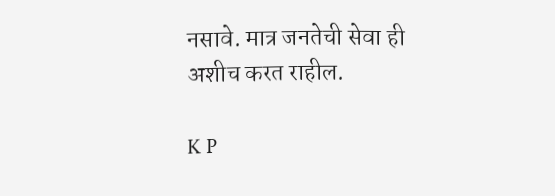नसावे. मात्र जनतेची सेवा ही अशीच करत राहील.

K P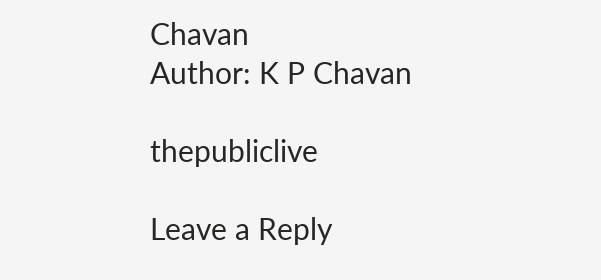Chavan
Author: K P Chavan

thepubliclive

Leave a Reply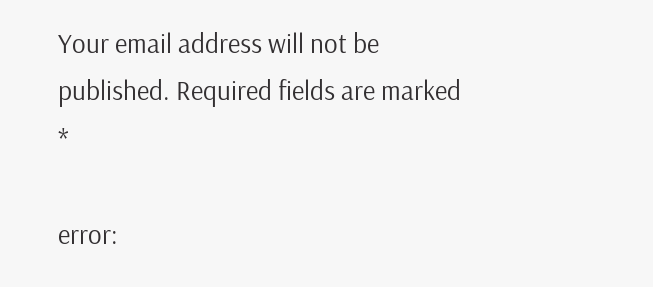Your email address will not be published. Required fields are marked *

error: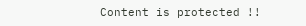Content is protected !!